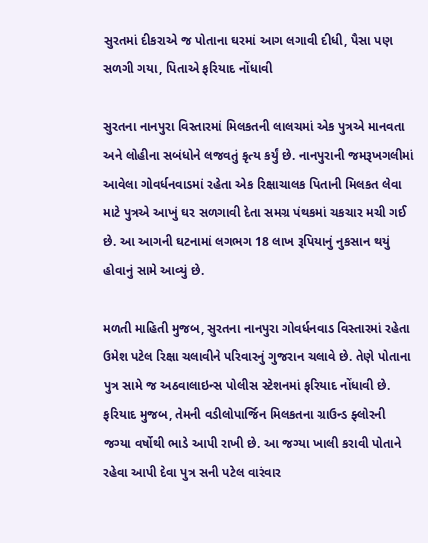સુરતમાં દીકરાએ જ પોતાના ઘરમાં આગ લગાવી દીધી, પૈસા પણ સળગી ગયા, પિતાએ ફરિયાદ નોંધાવી

સુરતના નાનપુરા વિસ્તારમાં મિલકતની લાલચમાં એક પુત્રએ માનવતા અને લોહીના સબંધોને લજવતું કૃત્ય કર્યું છે. નાનપુરાની જમરૂખગલીમાં આવેલા ગોવર્ધનવાડમાં રહેતા એક રિક્ષાચાલક પિતાની મિલકત લેવા માટે પુત્રએ આખું ઘર સળગાવી દેતા સમગ્ર પંથકમાં ચકચાર મચી ગઈ છે. આ આગની ઘટનામાં લગભગ 18 લાખ રૂપિયાનું નુકસાન થયું હોવાનું સામે આવ્યું છે.

મળતી માહિતી મુજબ, સુરતના નાનપુરા ગોવર્ધનવાડ વિસ્તારમાં રહેતા ઉમેશ પટેલ રિક્ષા ચલાવીને પરિવારનું ગુજરાન ચલાવે છે. તેણે પોતાના પુત્ર સામે જ અઠવાલાઇન્સ પોલીસ સ્ટેશનમાં ફરિયાદ નોંધાવી છે. ફરિયાદ મુજબ, તેમની વડીલોપાર્જિન મિલકતના ગ્રાઉન્ડ ફ્લોરની જગ્યા વર્ષોથી ભાડે આપી રાખી છે. આ જગ્યા ખાલી કરાવી પોતાને રહેવા આપી દેવા પુત્ર સની પટેલ વારંવાર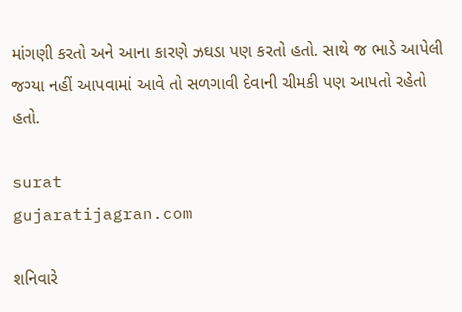માંગણી કરતો અને આના કારણે ઝઘડા પણ કરતો હતો. સાથે જ ભાડે આપેલી જગ્યા નહીં આપવામાં આવે તો સળગાવી દેવાની ચીમકી પણ આપતો રહેતો હતો.

surat
gujaratijagran.com

શનિવારે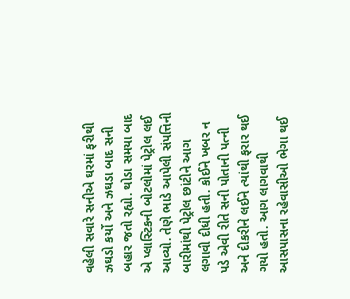વહેલી સવારે સનીએ ઘરમાં ફરીથી ઝઘડો કર્યો અને ઝઘડા બાદ સની બહાર જતો રહ્યો. થોડા સમયા બાદ એ પ્લાસ્ટિકની બોટલોમાં પેટ્રોલ લઈ આવ્યો. તેણે ભાડે આપેલી સંપત્તિની બારીમાંથી પેટ્રોલ છાંટીને આગ લગાવી દીધી હતી. કોઈને ખબર ન પડે એવી રીતે સની પોતાની પત્ની અને દીકરીને લઈને ત્યાંથી ફરાર થઈ ગયો હતો. આગ લાગવાથી આસપાસના રહેવાસીઓ ભેગા થઈ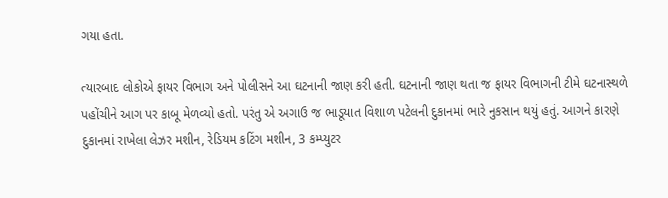ગયા હતા.

ત્યારબાદ લોકોએ ફાયર વિભાગ અને પોલીસને આ ઘટનાની જાણ કરી હતી. ઘટનાની જાણ થતા જ ફાયર વિભાગની ટીમે ઘટનાસ્થળે પહોંચીને આગ પર કાબૂ મેળવ્યો હતો. પરંતુ એ અગાઉ જ ભાડૂયાત વિશાળ પટેલની દુકાનમાં ભારે નુકસાન થયું હતું. આગને કારણે દુકાનમાં રાખેલા લેઝર મશીન, રેડિયમ કટિંગ મશીન, 3 કમ્પ્યુટર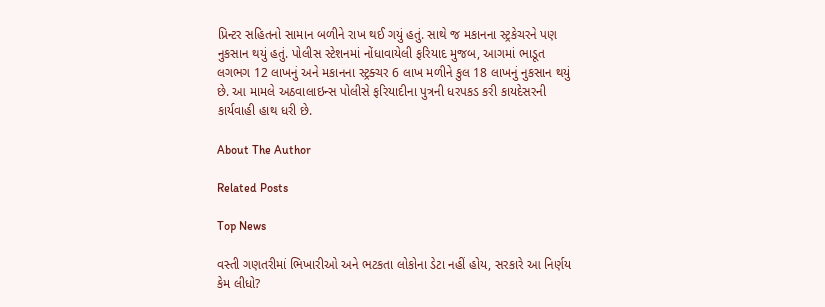પ્રિન્ટર સહિતનો સામાન બળીને રાખ થઈ ગયું હતું. સાથે જ મકાનના સ્ટ્રકેચરને પણ નુકસાન થયું હતું. પોલીસ સ્ટેશનમાં નોંધાવાયેલી ફરિયાદ મુજબ, આગમાં ભાડૂત લગભગ 12 લાખનું અને મકાનના સ્ટ્રક્ચર 6 લાખ મળીને કુલ 18 લાખનું નુકસાન થયું છે. આ મામલે અઠવાલાઇન્સ પોલીસે ફરિયાદીના પુત્રની ધરપકડ કરી કાયદેસરની કાર્યવાહી હાથ ધરી છે.

About The Author

Related Posts

Top News

વસ્તી ગણતરીમાં ભિખારીઓ અને ભટકતા લોકોના ડેટા નહીં હોય, સરકારે આ નિર્ણય કેમ લીધો?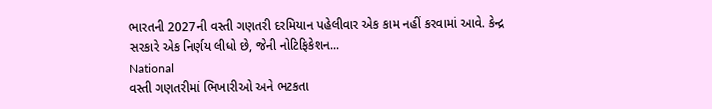ભારતની 2027ની વસ્તી ગણતરી દરમિયાન પહેલીવાર એક કામ નહીં કરવામાં આવે. કેન્દ્ર સરકારે એક નિર્ણય લીધો છે, જેની નોટિફિકેશન...
National
વસ્તી ગણતરીમાં ભિખારીઓ અને ભટકતા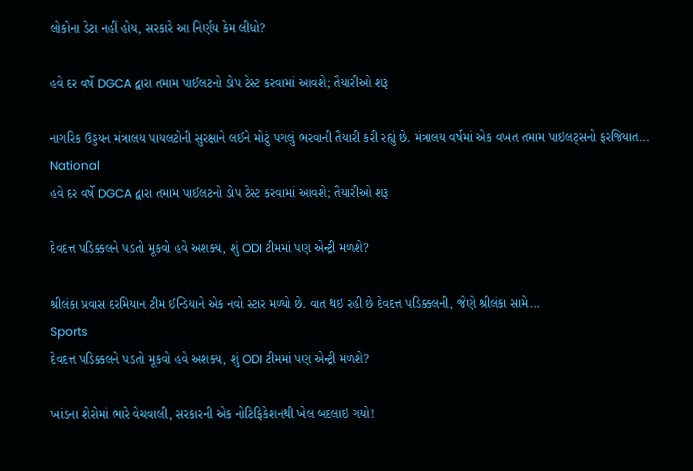લોકોના ડેટા નહીં હોય, સરકારે આ નિર્ણય કેમ લીધો?

હવે દર વર્ષે DGCA દ્વારા તમામ પાઈલટનો ડોપ ટેસ્ટ કરવામાં આવશે; તૈયારીઓ શરૂ

નાગરિક ઉડ્ડયન મંત્રાલય પાયલટોની સુરક્ષાને લઈને મોટું પગલું ભરવાની તૈયારી કરી રહ્યું છે. મંત્રાલય વર્ષમાં એક વખત તમામ પાઇલટ્સનો ફરજિયાત...
National
હવે દર વર્ષે DGCA દ્વારા તમામ પાઈલટનો ડોપ ટેસ્ટ કરવામાં આવશે; તૈયારીઓ શરૂ

દેવદત્ત પડિક્કલને પડતો મૂકવો હવે અશક્ય, શું ODI ટીમમાં પણ એન્ટ્રી મળશે?

શ્રીલંકા પ્રવાસ દરમિયાન ટીમ ઈન્ડિયાને એક નવો સ્ટાર મળ્યો છે. વાત થઇ રહી છે દેવદત્ત પડિક્કલની, જેણે શ્રીલંકા સામે...
Sports
દેવદત્ત પડિક્કલને પડતો મૂકવો હવે અશક્ય, શું ODI ટીમમાં પણ એન્ટ્રી મળશે?

ખાંડના શેરોમાં ભારે વેચવાલી, સરકારની એક નોટિફિકેશનથી ખેલ બદલાઇ ગયો!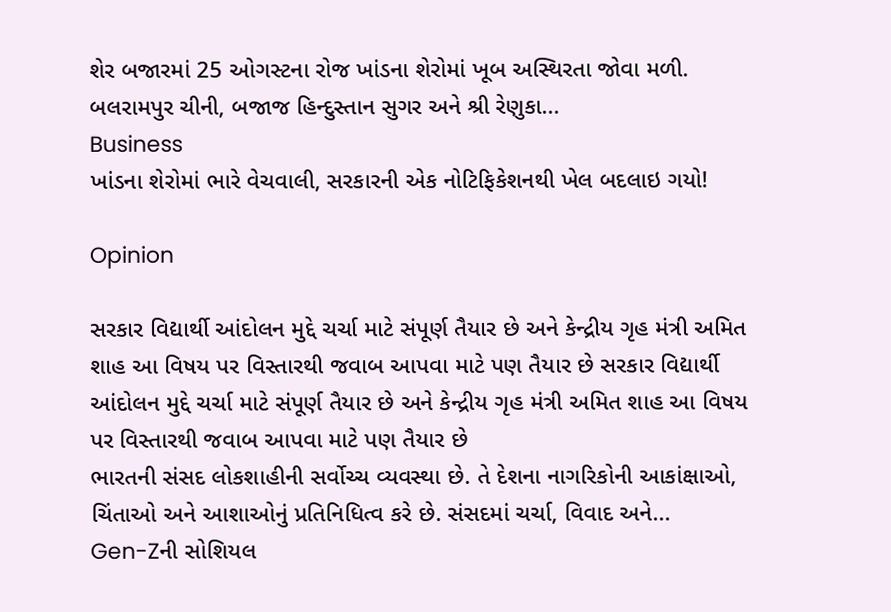શેર બજારમાં 25 ઓગસ્ટના રોજ ખાંડના શેરોમાં ખૂબ અસ્થિરતા જોવા મળી. બલરામપુર ચીની, બજાજ હિન્દુસ્તાન સુગર અને શ્રી રેણુકા...
Business
ખાંડના શેરોમાં ભારે વેચવાલી, સરકારની એક નોટિફિકેશનથી ખેલ બદલાઇ ગયો!

Opinion

સરકાર વિદ્યાર્થી આંદોલન મુદ્દે ચર્ચા માટે સંપૂર્ણ તૈયાર છે અને કેન્દ્રીય ગૃહ મંત્રી અમિત શાહ આ વિષય પર વિસ્તારથી જવાબ આપવા માટે પણ તૈયાર છે સરકાર વિદ્યાર્થી આંદોલન મુદ્દે ચર્ચા માટે સંપૂર્ણ તૈયાર છે અને કેન્દ્રીય ગૃહ મંત્રી અમિત શાહ આ વિષય પર વિસ્તારથી જવાબ આપવા માટે પણ તૈયાર છે
ભારતની સંસદ લોકશાહીની સર્વોચ્ચ વ્યવસ્થા છે. તે દેશના નાગરિકોની આકાંક્ષાઓ, ચિંતાઓ અને આશાઓનું પ્રતિનિધિત્વ કરે છે. સંસદમાં ચર્ચા, વિવાદ અને...
Gen-Zની સોશિયલ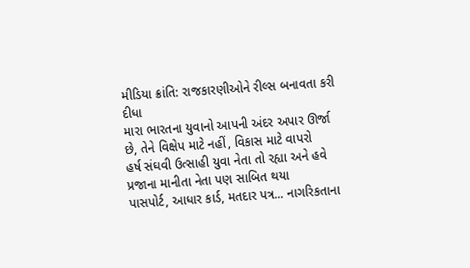મીડિયા ક્રાંતિ: રાજકારણીઓને રીલ્સ બનાવતા કરી દીધા
મારા ભારતના યુવાનો આપની અંદર અપાર ઊર્જા છે, તેને વિક્ષેપ માટે નહીં, વિકાસ માટે વાપરો
હર્ષ સંઘવી ઉત્સાહી યુવા નેતા તો રહ્યા અને હવે પ્રજાના માનીતા નેતા પણ સાબિત થયા
પાસપોર્ટ, આધાર કાર્ડ, મતદાર પત્ર... નાગરિકતાના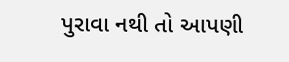પુરાવા નથી તો આપણી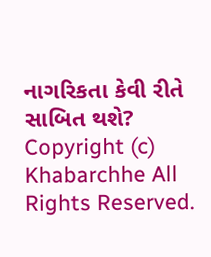નાગરિકતા કેવી રીતે સાબિત થશે?
Copyright (c) Khabarchhe All Rights Reserved.